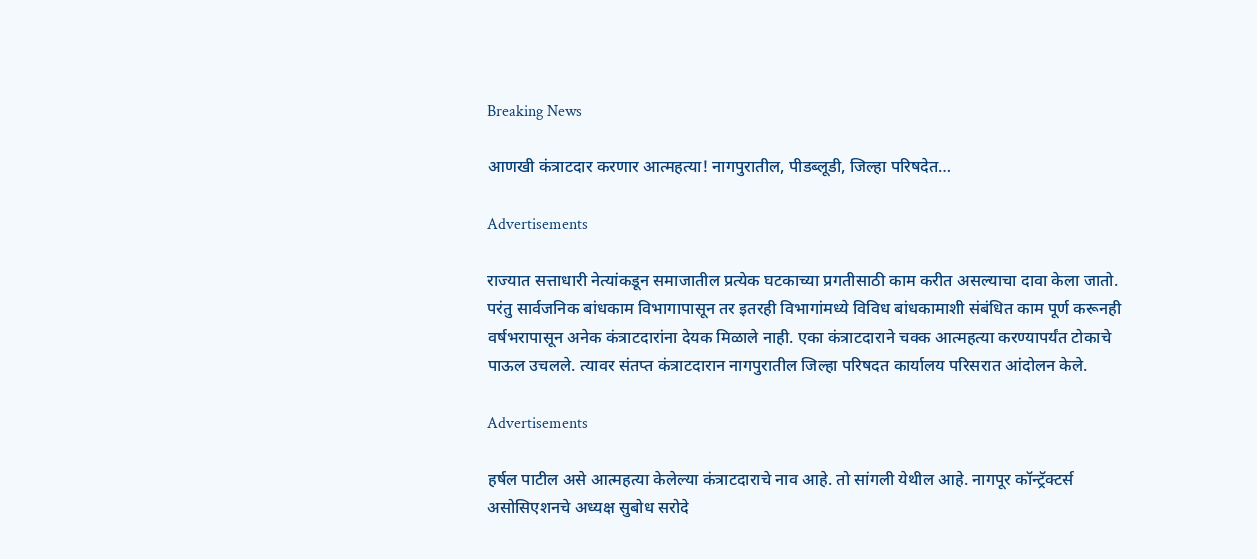Breaking News

आणखी कंत्राटदार करणार आत्महत्या! नागपुरातील, पीडब्लूडी, जिल्हा परिषदेत…

Advertisements

राज्यात सत्ताधारी नेत्यांकडून समाजातील प्रत्येक घटकाच्या प्रगतीसाठी काम करीत असल्याचा दावा केला जातो. परंतु सार्वजनिक बांधकाम विभागापासून तर इतरही विभागांमध्ये विविध बांधकामाशी संबंधित काम पूर्ण करूनही वर्षभरापासून अनेक कंत्राटदारांना देयक मिळाले नाही. एका कंत्राटदाराने चक्क आत्महत्या करण्यापर्यंत टोकाचे पाऊल उचलले. त्यावर संतप्त कंत्राटदारान नागपुरातील जिल्हा परिषदत कार्यालय परिसरात आंदोलन केले.

Advertisements

हर्षल पाटील असे आत्महत्या केलेल्या कंत्राटदाराचे नाव आहे. तो सांगली येथील आहे. नागपूर कॉन्ट्रॅक्टर्स असोसिएशनचे अध्यक्ष सुबोध सरोदे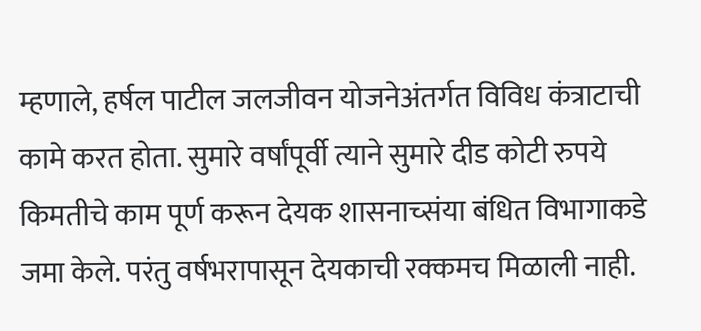म्हणाले, हर्षल पाटील जलजीवन योजनेअंतर्गत विविध कंत्राटाची कामे करत होता. सुमारे वर्षांपूर्वी त्याने सुमारे दीड कोटी रुपये किमतीचे काम पूर्ण करून देयक शासनाच्संया बंधित विभागाकडे जमा केले. परंतु वर्षभरापासून देयकाची रक्कमच मिळाली नाही.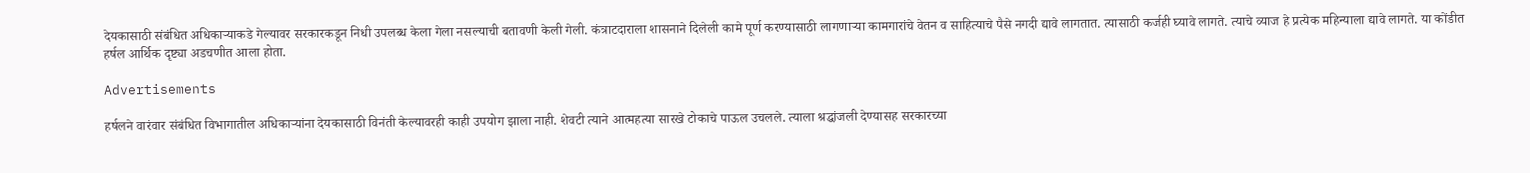देयकासाठी संबंधित अधिकाऱ्याकडे गेल्यावर सरकारकडून निधी उपलब्ध केला गेला नसल्याची बतावणी केली गेली. कंत्राटदाराला शासनाने दिलेली कामे पूर्ण करण्यासाठी लागणाऱ्या कामगारांचे वेतन व साहित्याचे पैसे नगदी द्यावे लागतात. त्यासाठी कर्जही घ्यावे लागते. त्याचे व्याज हे प्रत्येक महिन्याला द्यावे लागते. या कोंडीत हर्षल आर्थिक दृष्ट्या अडचणीत आला होता.

Advertisements

हर्षलने वारंवार संबंधित विभागातील अधिकाऱ्यांना देयकासाठी विनंती केल्यावरही काही उपयोग झाला नाही. शेवटी त्याने आत्महत्या सारखे टोकाचे पाऊल उचलले. त्याला श्रद्धांजली देण्यासह सरकारच्या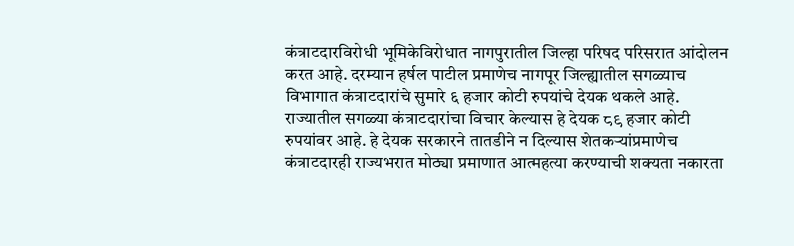कंत्राटदारविरोधी भूमिकेविरोधात नागपुरातील जिल्हा परिषद परिसरात आंदोलन करत आहे. दरम्यान हर्षल पाटील प्रमाणेच नागपूर जिल्ह्यातील सगळ्याच विभागात कंत्राटदारांचे सुमारे ६ हजार कोटी रुपयांचे देयक थकले आहे. राज्यातील सगळ्या कंत्राटदारांचा विचार केल्यास हे देयक ८९ हजार कोटी रुपयांवर आहे. हे देयक सरकारने तातडीने न दिल्यास शेतकऱ्यांप्रमाणेच कंत्राटदारही राज्यभरात मोठ्या प्रमाणात आत्महत्या करण्याची शक्यता नकारता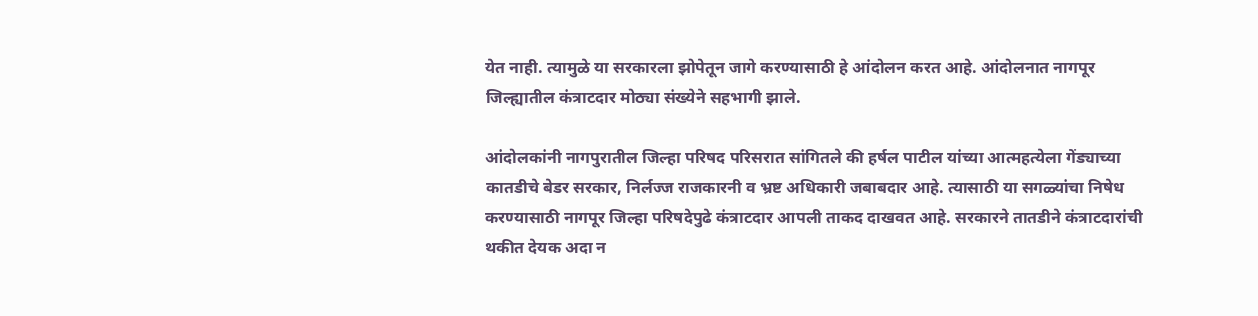येत नाही. त्यामुळे या सरकारला झोपेतून जागे करण्यासाठी हे आंदोलन करत आहे. आंदोलनात नागपूर जिल्ह्यातील कंत्राटदार मोठ्या संख्येने सहभागी झाले.

आंदोलकांनी नागपुरातील जिल्हा परिषद परिसरात सांगितले की हर्षल पाटील यांच्या आत्महत्येला गेंड्याच्या कातडीचे बेडर सरकार, निर्लज्ज राजकारनी व भ्रष्ट अधिकारी जबाबदार आहे. त्यासाठी या सगळ्यांचा निषेध करण्यासाठी नागपूर जिल्हा परिषदेपुढे कंत्राटदार आपली ताकद दाखवत आहे. सरकारने तातडीने कंत्राटदारांची थकीत देयक अदा न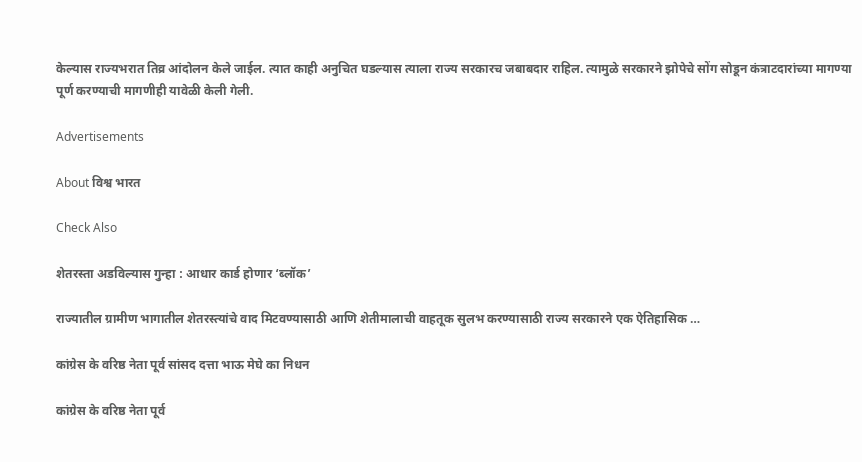केल्यास राज्यभरात तिव्र आंदोलन केले जाईल. त्यात काही अनुचित घडल्यास त्याला राज्य सरकारच जबाबदार राहिल. त्यामुळे सरकारने झोपेचे सोंग सोडून कंत्राटदारांच्या मागण्या पूर्ण करण्याची मागणीही यावेळी केली गेली.

Advertisements

About विश्व भारत

Check Also

शेतरस्ता अडविल्यास गुन्हा : आधार कार्ड होणार ‘ब्लॉक’

राज्यातील ग्रामीण भागातील शेतरस्त्यांचे वाद मिटवण्यासाठी आणि शेतीमालाची वाहतूक सुलभ करण्यासाठी राज्य सरकारने एक ऐतिहासिक …

कांग्रेस के वरिष्ठ नेता पूर्व सांसद दत्ता भाऊ मेघे का निधन

कांग्रेस के वरिष्ठ नेता पूर्व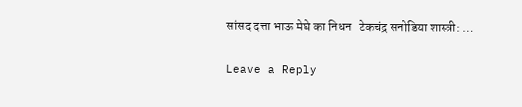सांसद दत्ता भाऊ मेघे का निधन   टेकचंद्र सनोडिया शास्त्री: …

Leave a Reply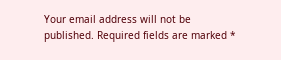Your email address will not be published. Required fields are marked *